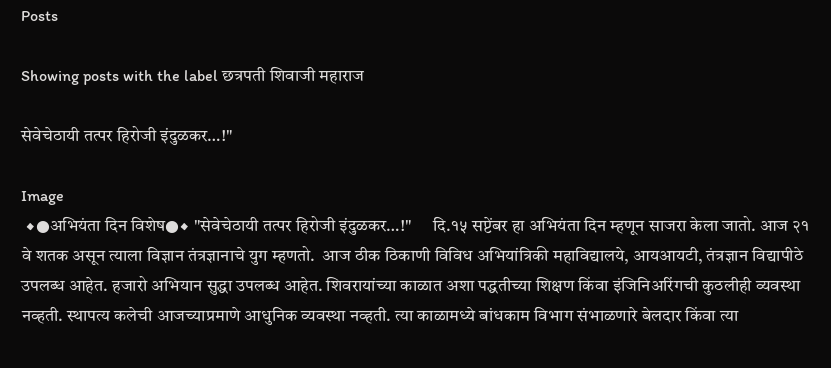Posts

Showing posts with the label छत्रपती शिवाजी महाराज

सेवेचेठायी तत्पर हिरोजी इंदुळकर…!"

Image
 ◆●अभियंता दिन विशेष●◆ "सेवेचेठायी तत्पर हिरोजी इंदुळकर…!"      दि.१५ सप्टेंबर हा अभियंता दिन म्हणून साजरा केला जातो. आज २१ वे शतक असून त्याला विज्ञान तंत्रज्ञानाचे युग म्हणतो.  आज ठीक ठिकाणी विविध अभियांत्रिकी महाविद्यालये, आयआयटी, तंत्रज्ञान विद्यापीठे उपलब्ध आहेत. हजारो अभियान सुद्धा उपलब्ध आहेत. शिवरायांच्या काळात अशा पद्धतीच्या शिक्षण किंवा इंजिनिअरिंगची कुठलीही व्यवस्था नव्हती. स्थापत्य कलेची आजच्याप्रमाणे आधुनिक व्यवस्था नव्हती. त्या काळामध्ये बांधकाम विभाग संभाळणारे बेलदार किंवा त्या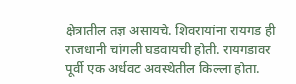क्षेत्रातील तज्ञ असायचे. शिवरायांना रायगड ही राजधानी चांगली घडवायची होती. रायगडावर पूर्वी एक अर्धवट अवस्थेतील किल्ला होता.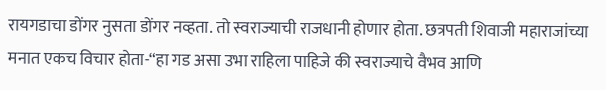रायगडाचा डोंगर नुसता डोंगर नव्हता. तो स्वराज्याची राजधानी होणार होता. छत्रपती शिवाजी महाराजांच्या मनात एकच विचार होता-“हा गड असा उभा राहिला पाहिजे की स्वराज्याचे वैभव आणि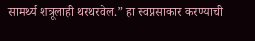सामर्थ्य शत्रूलाही थरथरवेल.” हा स्वप्नसाकार करण्याची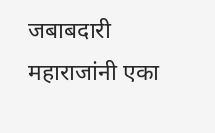जबाबदारी महाराजांनी एका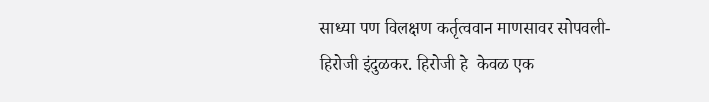साध्या पण विलक्षण कर्तृत्ववान माणसावर सोपवली-हिरोजी इंदुळकर. हिरोजी हे  केवळ एक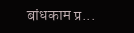बांधकाम प्र...